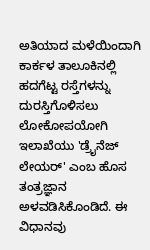ಅತಿಯಾದ ಮಳೆಯಿಂದಾಗಿ ಕಾರ್ಕಳ ತಾಲೂಕಿನಲ್ಲಿ ಹದಗೆಟ್ಟ ರಸ್ತೆಗಳನ್ನು ದುರಸ್ತಿಗೊಳಿಸಲು ಲೋಕೋಪಯೋಗಿ ಇಲಾಖೆಯು 'ಡ್ರೈನೆಜ್ ಲೇಯರ್' ಎಂಬ ಹೊಸ ತಂತ್ರಜ್ಞಾನ ಅಳವಡಿಸಿಕೊಂಡಿದೆ. ಈ ವಿಧಾನವು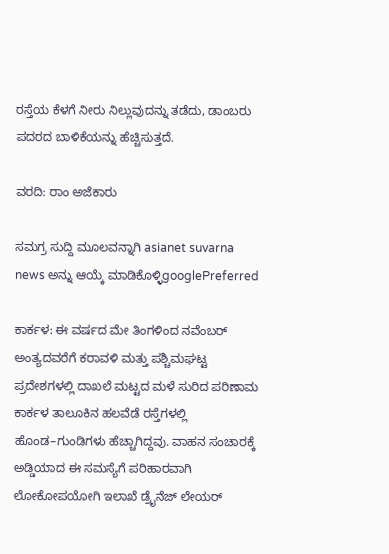ರಸ್ತೆಯ ಕೆಳಗೆ ನೀರು ನಿಲ್ಲುವುದನ್ನು ತಡೆದು, ಡಾಂಬರು ಪದರದ ಬಾಳಿಕೆಯನ್ನು ಹೆಚ್ಚಿಸುತ್ತದೆ.

ವರದಿ: ರಾಂ‌ ಅಜೆಕಾರು

ಸಮಗ್ರ ಸುದ್ದಿ ಮೂಲವನ್ನಾಗಿ asianet suvarna news ಅನ್ನು ಆಯ್ಕೆ ಮಾಡಿಕೊಳ್ಳಿgooglePreferred

ಕಾರ್ಕಳ: ಈ ವರ್ಷದ ಮೇ ತಿಂಗಳಿಂದ ನವೆಂಬರ್ ಅಂತ್ಯದವರೆಗೆ ಕರಾವಳಿ ಮತ್ತು ಪಶ್ಚಿಮಘಟ್ಟ ಪ್ರದೇಶಗಳಲ್ಲಿ ದಾಖಲೆ ಮಟ್ಟದ ಮಳೆ ಸುರಿದ ಪರಿಣಾಮ ಕಾರ್ಕಳ ತಾಲೂಕಿನ ಹಲವೆಡೆ ರಸ್ತೆಗಳಲ್ಲಿ ಹೊಂಡ–ಗುಂಡಿಗಳು ಹೆಚ್ಚಾಗಿದ್ದವು. ವಾಹನ ಸಂಚಾರಕ್ಕೆ ಅಡ್ಡಿಯಾದ ಈ ಸಮಸ್ಯೆಗೆ ಪರಿಹಾರವಾಗಿ ಲೋಕೋಪಯೋಗಿ ಇಲಾಖೆ ಡ್ರೈನೆಜ್ ಲೇಯರ್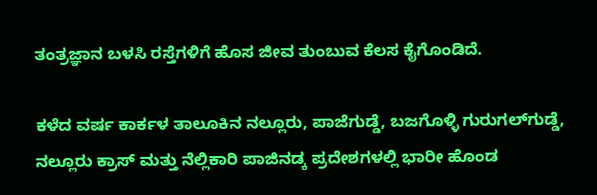ತಂತ್ರಜ್ಞಾನ ಬಳಸಿ ರಸ್ತೆಗಳಿಗೆ ಹೊಸ ಜೀವ ತುಂಬುವ ಕೆಲಸ ಕೈಗೊಂಡಿದೆ.

ಕಳೆದ ವರ್ಷ ಕಾರ್ಕಳ ತಾಲೂಕಿನ ನಲ್ಲೂರು, ಪಾಜೆಗುಡ್ಡೆ, ಬಜಗೊಳ್ಳಿ ಗುರುಗಲ್‌ಗುಡ್ಡೆ, ನಲ್ಲೂರು ಕ್ರಾಸ್ ಮತ್ತು ನೆಲ್ಲಿಕಾರಿ ಪಾಜಿನಡ್ಕ ಪ್ರದೇಶಗಳಲ್ಲಿ ಭಾರೀ ಹೊಂಡ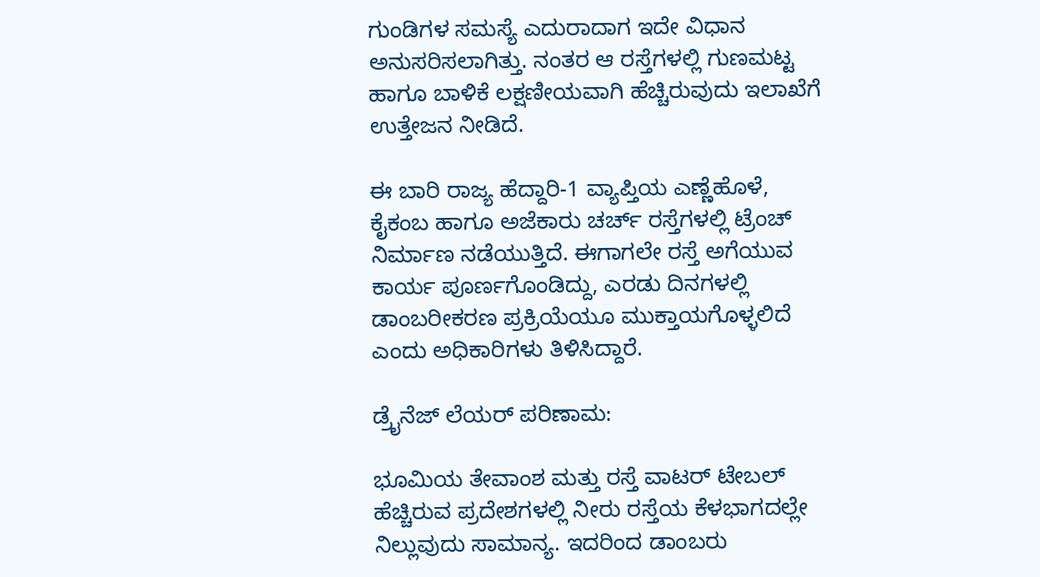ಗುಂಡಿಗಳ ಸಮಸ್ಯೆ ಎದುರಾದಾಗ ಇದೇ ವಿಧಾನ ಅನುಸರಿಸಲಾಗಿತ್ತು. ನಂತರ ಆ ರಸ್ತೆಗಳಲ್ಲಿ ಗುಣಮಟ್ಟ ಹಾಗೂ ಬಾಳಿಕೆ ಲಕ್ಷಣೀಯವಾಗಿ ಹೆಚ್ಚಿರುವುದು ಇಲಾಖೆಗೆ ಉತ್ತೇಜನ ನೀಡಿದೆ.

ಈ ಬಾರಿ ರಾಜ್ಯ ಹೆದ್ದಾರಿ-1 ವ್ಯಾಪ್ತಿಯ ಎಣ್ಣೆಹೊಳೆ, ಕೈಕಂಬ ಹಾಗೂ ಅಜೆಕಾರು ಚರ್ಚ್ ರಸ್ತೆಗಳಲ್ಲಿ ಟ್ರೆಂಚ್ ನಿರ್ಮಾಣ ನಡೆಯುತ್ತಿದೆ. ಈಗಾಗಲೇ ರಸ್ತೆ ಅಗೆಯುವ ಕಾರ್ಯ ಪೂರ್ಣಗೊಂಡಿದ್ದು, ಎರಡು ದಿನಗಳಲ್ಲಿ ಡಾಂಬರೀಕರಣ ಪ್ರಕ್ರಿಯೆಯೂ ಮುಕ್ತಾಯಗೊಳ್ಳಲಿದೆ ಎಂದು ಅಧಿಕಾರಿಗಳು ತಿಳಿಸಿದ್ದಾರೆ.

ಡ್ರೈನೆಜ್ ಲೆಯರ್ ಪರಿಣಾಮ:

ಭೂಮಿಯ ತೇವಾಂಶ ಮತ್ತು ರಸ್ತೆ ವಾಟರ್ ಟೇಬಲ್ ಹೆಚ್ಚಿರುವ ಪ್ರದೇಶಗಳಲ್ಲಿ ನೀರು ರಸ್ತೆಯ ಕೆಳಭಾಗದಲ್ಲೇ ನಿಲ್ಲುವುದು ಸಾಮಾನ್ಯ. ಇದರಿಂದ ಡಾಂಬರು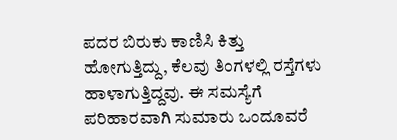ಪದರ ಬಿರುಕು ಕಾಣಿಸಿ ಕಿತ್ತು ಹೋಗುತ್ತಿದ್ದು, ಕೆಲವು ತಿಂಗಳಲ್ಲಿ ರಸ್ತೆಗಳು ಹಾಳಾಗುತ್ತಿದ್ದವು. ಈ ಸಮಸ್ಯೆಗೆ ಪರಿಹಾರವಾಗಿ ಸುಮಾರು ಒಂದೂವರೆ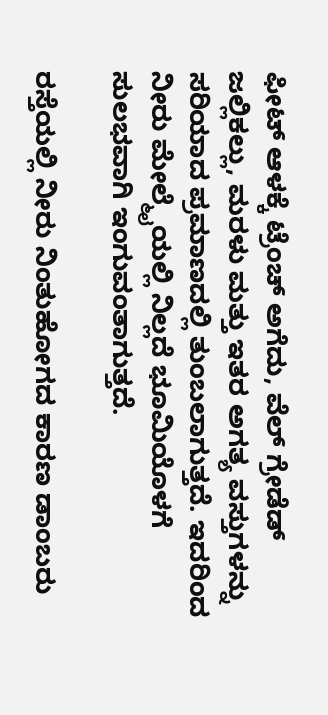ಫೀಟ್ ಆಳಕ್ಕೆ ಟ್ರೆಂಚ್‌ ಅಗೆದು, ವೆಲ್ ಗ್ರೇಡೆಡ್ ಜಲ್ಲಿಕಲ್ಲು, ಮರಳು ಮತ್ತು ಇತರ ಅಗತ್ಯ ವಸ್ತುಗಳನ್ನು ಸರಿಯಾದ ಪ್ರಮಾಣದಲ್ಲಿ ತುಂಬಲಾಗುತ್ತದೆ. ಇದರಿಂದ ನೀರು ಮೇಲ್ಮೈಯಲ್ಲಿ ನಿಲ್ಲದೆ ಭೂಮಿಯೊಳಗೆ ಸುಲಭವಾಗಿ ಇಂಗುವಂತಾಗುತ್ತದೆ.

ರಸ್ತೆಯಲ್ಲಿ ನೀರು ನಿಂತುಹೋಗದ ಕಾರಣ ಡಾಂಬರು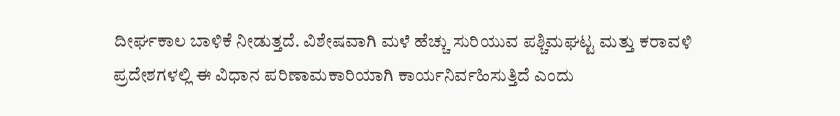ದೀರ್ಘಕಾಲ ಬಾಳಿಕೆ ನೀಡುತ್ತದೆ. ವಿಶೇಷವಾಗಿ ಮಳೆ ಹೆಚ್ಚು ಸುರಿಯುವ ಪಶ್ಚಿಮಘಟ್ಟ ಮತ್ತು ಕರಾವಳಿ ಪ್ರದೇಶಗಳಲ್ಲಿ ಈ ವಿಧಾನ ಪರಿಣಾಮಕಾರಿಯಾಗಿ ಕಾರ್ಯನಿರ್ವಹಿಸುತ್ತಿದೆ ಎಂದು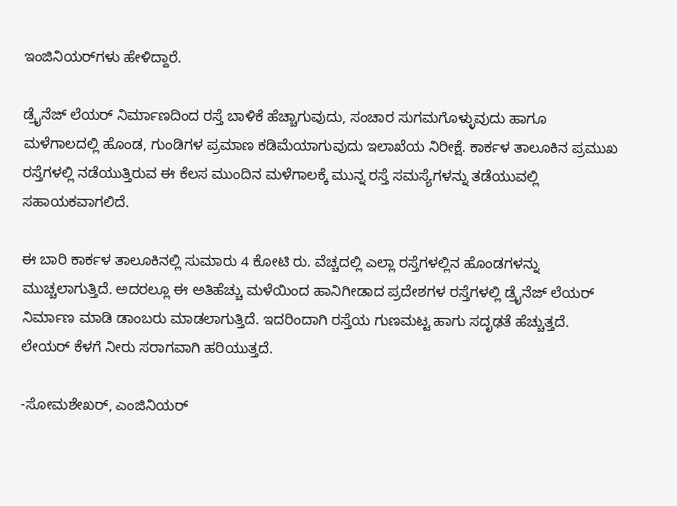ಇಂಜಿನಿಯರ್‌ಗಳು ಹೇಳಿದ್ದಾರೆ.

ಡ್ರೈನೆಜ್ ಲೆಯರ್ ನಿರ್ಮಾಣದಿಂದ ರಸ್ತೆ ಬಾಳಿಕೆ ಹೆಚ್ಚಾಗುವುದು, ಸಂಚಾರ ಸುಗಮಗೊಳ್ಳುವುದು ಹಾಗೂ ಮಳೆಗಾಲದಲ್ಲಿ ಹೊಂಡ, ಗುಂಡಿಗಳ ಪ್ರಮಾಣ ಕಡಿಮೆಯಾಗುವುದು ಇಲಾಖೆಯ ನಿರೀಕ್ಷೆ. ಕಾರ್ಕಳ ತಾಲೂಕಿನ ಪ್ರಮುಖ ರಸ್ತೆಗಳಲ್ಲಿ ನಡೆಯುತ್ತಿರುವ ಈ ಕೆಲಸ ಮುಂದಿನ ಮಳೆಗಾಲಕ್ಕೆ ಮುನ್ನ ರಸ್ತೆ ಸಮಸ್ಯೆಗಳನ್ನು ತಡೆಯುವಲ್ಲಿ ಸಹಾಯಕವಾಗಲಿದೆ.

ಈ ಬಾರಿ ಕಾರ್ಕಳ ತಾಲೂಕಿನಲ್ಲಿ ಸುಮಾರು 4 ಕೋಟಿ ರು. ವೆಚ್ಚದಲ್ಲಿ ಎಲ್ಲಾ ರಸ್ತೆಗಳಲ್ಲಿನ ಹೊಂಡಗಳನ್ನು ಮುಚ್ಚಲಾಗುತ್ತಿದೆ. ಅದರಲ್ಲೂ ಈ ಅತಿಹೆಚ್ಚು ಮಳೆಯಿಂದ ಹಾನಿಗೀಡಾದ ಪ್ರದೇಶಗಳ ರಸ್ತೆಗಳಲ್ಲಿ ಡ್ರೈನೆಜ್ ಲೆಯರ್ ನಿರ್ಮಾಣ ಮಾಡಿ ಡಾಂಬರು ಮಾಡಲಾಗುತ್ತಿದೆ. ಇದರಿಂದಾಗಿ ರಸ್ತೆಯ ಗುಣಮಟ್ಟ ಹಾಗು ಸದೃಢತೆ ಹೆಚ್ಚುತ್ತದೆ. ಲೇಯರ್ ಕೆಳಗೆ ನೀರು ಸರಾಗವಾಗಿ ಹರಿಯುತ್ತದೆ.

-ಸೋಮಶೇಖರ್, ಎಂಜಿನಿಯರ್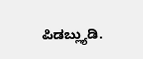ಪಿಡಬ್ಲ್ಯುಡಿ.